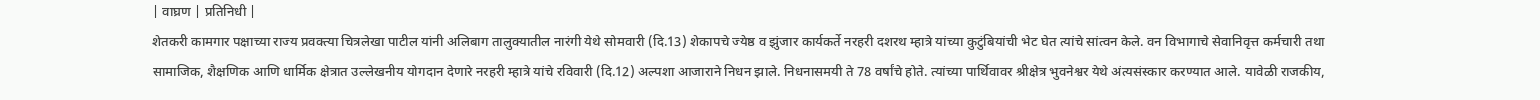| वाघ्रण | प्रतिनिधी |
शेतकरी कामगार पक्षाच्या राज्य प्रवक्त्या चित्रलेखा पाटील यांनी अलिबाग तालुक्यातील नारंगी येथे सोमवारी (दि.13) शेकापचे ज्येष्ठ व झुंजार कार्यकर्ते नरहरी दशरथ म्हात्रे यांच्या कुटुंबियांची भेट घेत त्यांचे सांत्वन केले. वन विभागाचे सेवानिवृत्त कर्मचारी तथा सामाजिक, शैक्षणिक आणि धार्मिक क्षेत्रात उल्लेखनीय योगदान देणारे नरहरी म्हात्रे यांचे रविवारी (दि.12) अल्पशा आजाराने निधन झाले. निधनासमयी ते 78 वर्षांचे होते. त्यांच्या पार्थिवावर श्रीक्षेत्र भुवनेश्वर येथे अंत्यसंस्कार करण्यात आले. यावेळी राजकीय,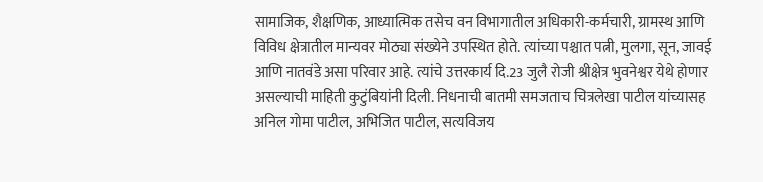सामाजिक, शैक्षणिक, आध्यात्मिक तसेच वन विभागातील अधिकारी-कर्मचारी, ग्रामस्थ आणि विविध क्षेत्रातील मान्यवर मोठ्या संख्येने उपस्थित होते. त्यांच्या पश्चात पत्नी, मुलगा, सून, जावई आणि नातवंडे असा परिवार आहे. त्यांचे उत्तरकार्य दि.23 जुलै रोजी श्रीक्षेत्र भुवनेश्वर येथे होणार असल्याची माहिती कुटुंबियांनी दिली. निधनाची बातमी समजताच चित्रलेखा पाटील यांच्यासह अनिल गोमा पाटील, अभिजित पाटील, सत्यविजय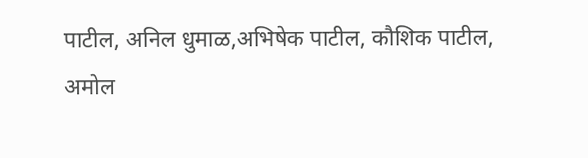पाटील, अनिल धुमाळ,अभिषेक पाटील, कौशिक पाटील, अमोल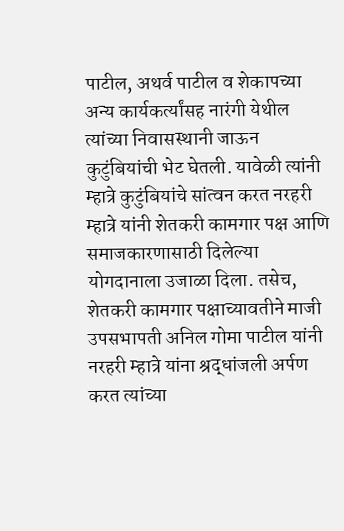पाटील, अथर्व पाटील व शेकापच्या अन्य कार्यकर्त्यांसह नारंगी येथील त्यांच्या निवासस्थानी जाऊन कुटुंबियांची भेट घेतली. यावेळी त्यांनी म्हात्रे कुटुंबियांचे सांत्वन करत नरहरी म्हात्रे यांनी शेतकरी कामगार पक्ष आणि समाजकारणासाठी दिलेल्या योगदानाला उजाळा दिला. तसेच, शेतकरी कामगार पक्षाच्यावतीने माजी उपसभापती अनिल गोमा पाटील यांनी नरहरी म्हात्रे यांना श्रद्धांजली अर्पण करत त्यांच्या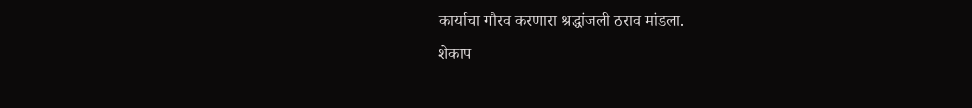कार्याचा गौरव करणारा श्रद्धांजली ठराव मांडला.
शेकाप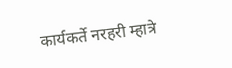कार्यकर्ते नरहरी म्हात्रे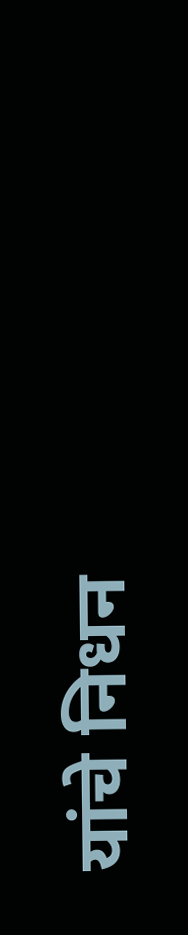यांचे निधन